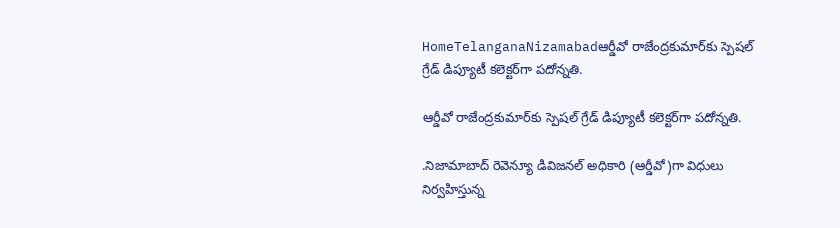HomeTelanganaNizamabadఆర్డీవో రాజేంద్రకుమార్‌కు స్పెషల్‌ గ్రేడ్‌ డిప్యూటీ కలెక్టర్‌గా పదోన్నతి.

ఆర్డీవో రాజేంద్రకుమార్‌కు స్పెషల్‌ గ్రేడ్‌ డిప్యూటీ కలెక్టర్‌గా పదోన్నతి.

.నిజామాబాద్ రెవెన్యూ డివిజనల్‌ అధికారి (ఆర్డీవో)గా విధులు నిర్వహిస్తున్న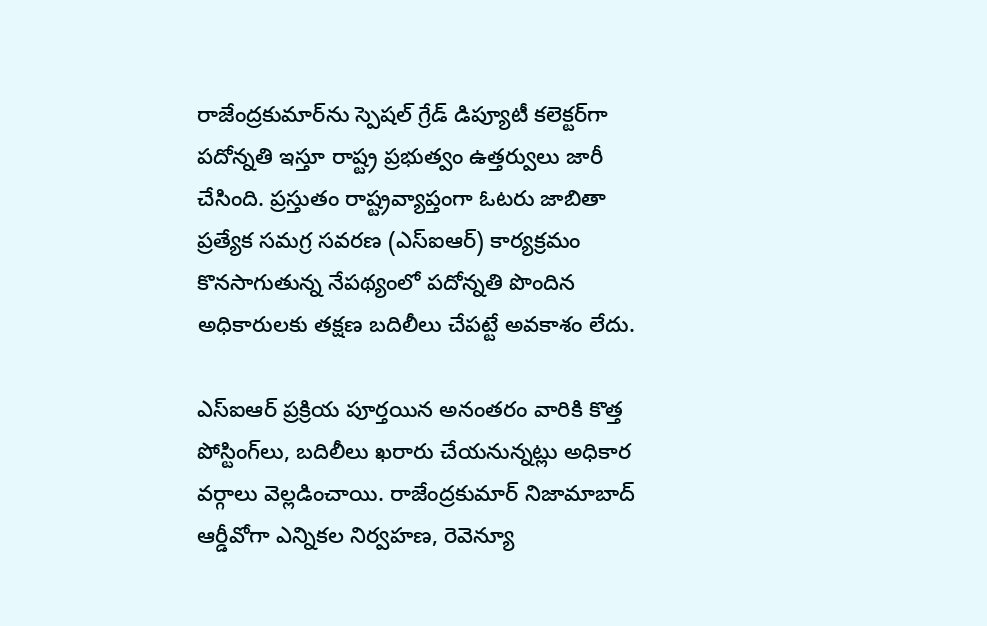రాజేంద్రకుమార్‌ను స్పెషల్‌ గ్రేడ్‌ డిప్యూటీ కలెక్టర్‌గా పదోన్నతి ఇస్తూ రాష్ట్ర ప్రభుత్వం ఉత్తర్వులు జారీ చేసింది. ప్రస్తుతం రాష్ట్రవ్యాప్తంగా ఓటరు జాబితా ప్రత్యేక సమగ్ర సవరణ (ఎస్‌ఐఆర్‌) కార్యక్రమం కొనసాగుతున్న నేపథ్యంలో పదోన్నతి పొందిన అధికారులకు తక్షణ బదిలీలు చేపట్టే అవకాశం లేదు.

ఎస్‌ఐఆర్‌ ప్రక్రియ పూర్తయిన అనంతరం వారికి కొత్త పోస్టింగ్‌లు, బదిలీలు ఖరారు చేయనున్నట్లు అధికార వర్గాలు వెల్లడించాయి. రాజేంద్రకుమార్‌ నిజామాబాద్ ఆర్డీవోగా ఎన్నికల నిర్వహణ, రెవెన్యూ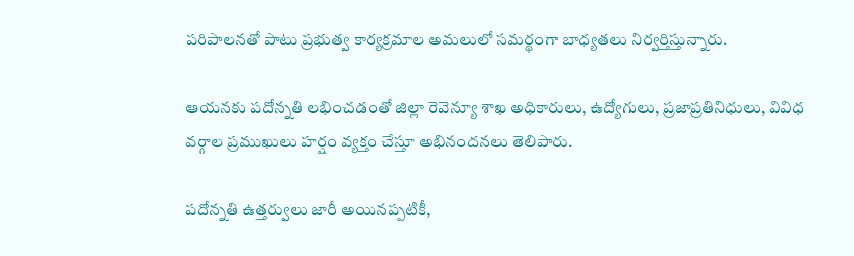పరిపాలనతో పాటు ప్రభుత్వ కార్యక్రమాల అమలులో సమర్థంగా బాధ్యతలు నిర్వర్తిస్తున్నారు.

ఆయనకు పదోన్నతి లభించడంతో జిల్లా రెవెన్యూ శాఖ అధికారులు, ఉద్యోగులు, ప్రజాప్రతినిధులు, వివిధ వర్గాల ప్రముఖులు హర్షం వ్యక్తం చేస్తూ అభినందనలు తెలిపారు.

పదోన్నతి ఉత్తర్వులు జారీ అయినప్పటికీ,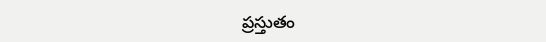ప్రస్తుతం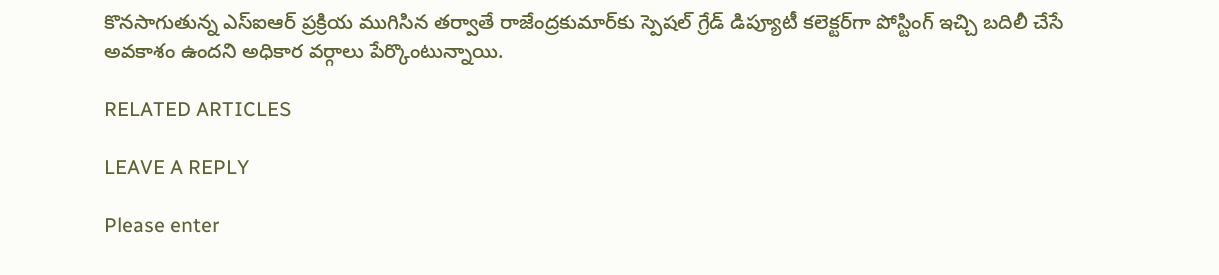కొనసాగుతున్న ఎస్‌ఐఆర్‌ ప్రక్రియ ముగిసిన తర్వాతే రాజేంద్రకుమార్‌కు స్పెషల్‌ గ్రేడ్‌ డిప్యూటీ కలెక్టర్‌గా పోస్టింగ్‌ ఇచ్చి బదిలీ చేసే అవకాశం ఉందని అధికార వర్గాలు పేర్కొంటున్నాయి.

RELATED ARTICLES

LEAVE A REPLY

Please enter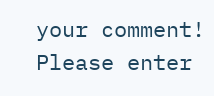your comment!
Please enter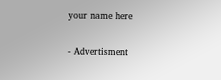your name here

- Advertisment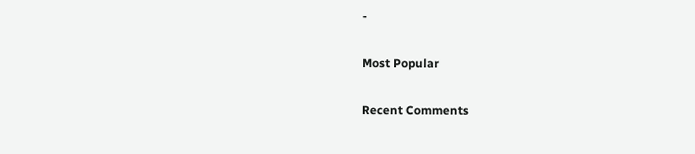-

Most Popular

Recent Comments